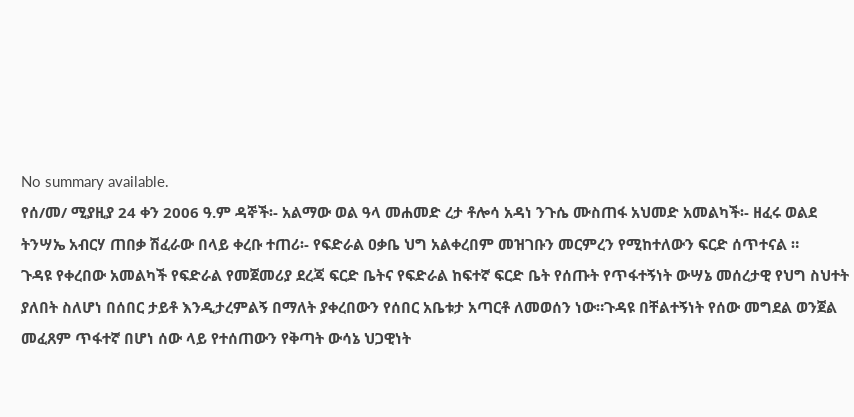No summary available.
የሰ/መ/ ሚያዚያ 24 ቀን 2006 ዓ.ም ዳኞች፡- አልማው ወል ዓላ መሐመድ ረታ ቶሎሳ አዳነ ንጉሴ ሙስጠፋ አህመድ አመልካች፡- ዘፈሩ ወልደ ትንሣኤ አብርሃ ጠበቃ ሽፈራው በላይ ቀረቡ ተጠሪ፡- የፍድራል ዐቃቤ ህግ አልቀረበም መዝገቡን መርምረን የሚከተለውን ፍርድ ሰጥተናል ።
ጉዳዩ የቀረበው አመልካች የፍድራል የመጀመሪያ ደረጃ ፍርድ ቤትና የፍድራል ከፍተኛ ፍርድ ቤት የሰጡት የጥፋተኝነት ውሣኔ መሰረታዊ የህግ ስህተት ያለበት ስለሆነ በሰበር ታይቶ እንዲታረምልኝ በማለት ያቀረበውን የሰበር አቤቱታ አጣርቶ ለመወሰን ነው።ጉዳዩ በቸልተኝነት የሰው መግደል ወንጀል መፈጸም ጥፋተኛ በሆነ ሰው ላይ የተሰጠውን የቅጣት ውሳኔ ህጋዊነት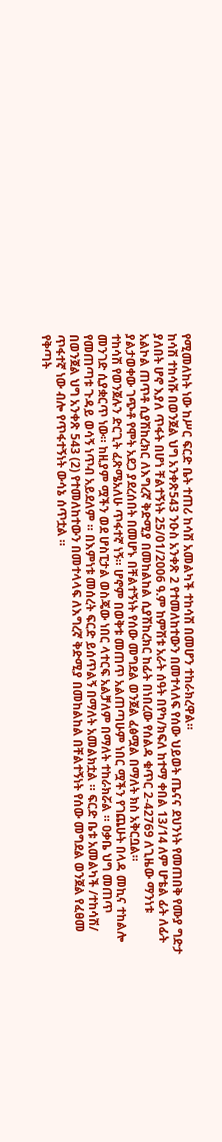የሚመለከት ነው ከሥር ፍርድ ቤት ተጠሪ ከሳሽ አመልካች ተከሳሽ በመሆን ተከራክረዋል።
ከሳሽ ተከሳሹ በወንጀል ህግ አንቀጽ543 ንዑስ አንቀጽ 2 የተመለከተውን በመተላለፍ የሰው ህይወት ጤናና ደህንነት የመጠበቅ የሙያ ግድታ ያለበት ሆኖ እያለ ጥፋት በሆነ ቸልተኝነት 25/01/2006 ዓ.ም ከምሽቱ አራት ሰዓት በየካ/ክፍለ ከተማ ቀበል 13/14 ለም ሆቴል ፊት ለፊት አልኮል ጠጥቶ ሲያሽከረክር ለእግረኛ ቅድሚያ በመከልከል ሲያሽከረክር ከፊት በነበረው የሰልዳ ቁጥር 2-42769 ለጊዜው ማንነቱ ያልታወቀው ገጭቶ የሞት አደጋ ያደረሰበት በመሆኑ በቸልተኝነት የሰው መግደል ወንጀል ፈፅሟል በማለት ክስ አቅርቧል።
ተከሳሽ የወንጀሉን ድርጊት ፈጽሜአለሁ ጥፋተኛ ነኝ። ሆኖም በወቅቱ መጠጥ አልጠጣሁም ነበር ሟችን የገጨሁት በላዳ መኪና ተከልሎ መንገድ ሲያቋርጥ ነው። ከዚያም ሟችን ወደ ሆስፒታል ወስጄው ነበር ላተርፍ አልቻለም በማለት ተከራክሯል ። ዐቃቤ ህግ መጠጥ የመጠጣቱ ጉዳይ ወሳኝ ነጥብ አይደለም ። በእምነቱ መሰረት ፍርድ ይሰጥልኝ በማለት አመልክቷል ። ፍርድ ቤቱ አመልካች /ተከሳሽ/ በወንጀል ህግ አንቀጽ 543 (2) የተመለከተውን በመተላላፍ ለእግረኛ ቅድሚያ በመከልከል በቸልተኝነት የሰው መግደል ወንጀል የፈፀመ ጥፋተኛ ነው ብሎ የጥፋተኝነት ውሳኔ ሰጥቷል ።
የቅጣት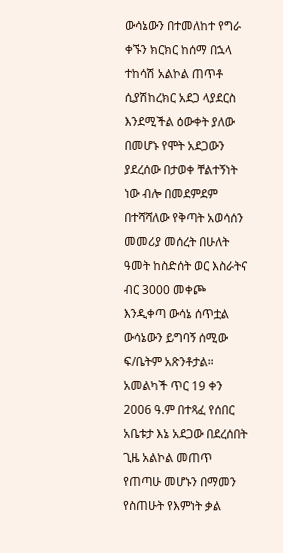ውሳኔውን በተመለከተ የግራ ቀኙን ክርክር ከሰማ በኋላ ተከሳሽ አልኮል ጠጥቶ ሲያሽከረክር አደጋ ላያደርስ እንደሚችል ዕውቀት ያለው በመሆኑ የሞት አደጋውን ያደረሰው በታወቀ ቸልተኝነት ነው ብሎ በመደምደም በተሻሻለው የቅጣት አወሳሰን መመሪያ መሰረት በሁለት ዓመት ከስድሰት ወር እስራትና ብር 3000 መቀጮ እንዲቀጣ ውሳኔ ሰጥቷል ውሳኔውን ይግባኝ ሰሚው ፍ/ቤትም አጽንቶታል። አመልካች ጥር 19 ቀን 2006 ዓ.ም በተጻፈ የሰበር አቤቱታ እኔ አደጋው በደረሰበት ጊዜ አልኮል መጠጥ የጠጣሁ መሆኑን በማመን የስጠሁት የእምነት ቃል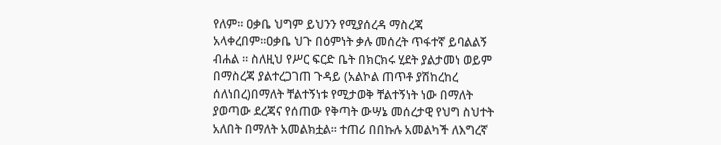የለም። ዐቃቤ ህግም ይህንን የሚያሰረዳ ማስረጃ አላቀረበም።ዐቃቤ ህጉ በዕምነት ቃሉ መሰረት ጥፋተኛ ይባልልኝ ብሐል ። ስለዚህ የሥር ፍርድ ቤት በክርክሩ ሂደት ያልታመነ ወይም በማስረጃ ያልተረጋገጠ ጉዳይ (አልኮል ጠጥቶ ያሽከረከረ ሰለነበረ)በማለት ቸልተኝነቱ የሚታወቅ ቸልተኝነት ነው በማለት ያወጣው ደረጃና የሰጠው የቅጣት ውሣኔ መሰረታዊ የህግ ስህተት አለበት በማለት አመልክቷል። ተጠሪ በበኩሉ አመልካች ለእግረኛ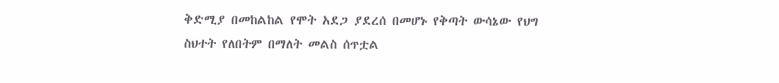ቅድሚያ በመከልከል የሞት አደጋ ያደረሰ በመሆኑ የቅጣት ውሳኔው የህግ ስህተት የለበትም በማለት መልስ ሰጥቷል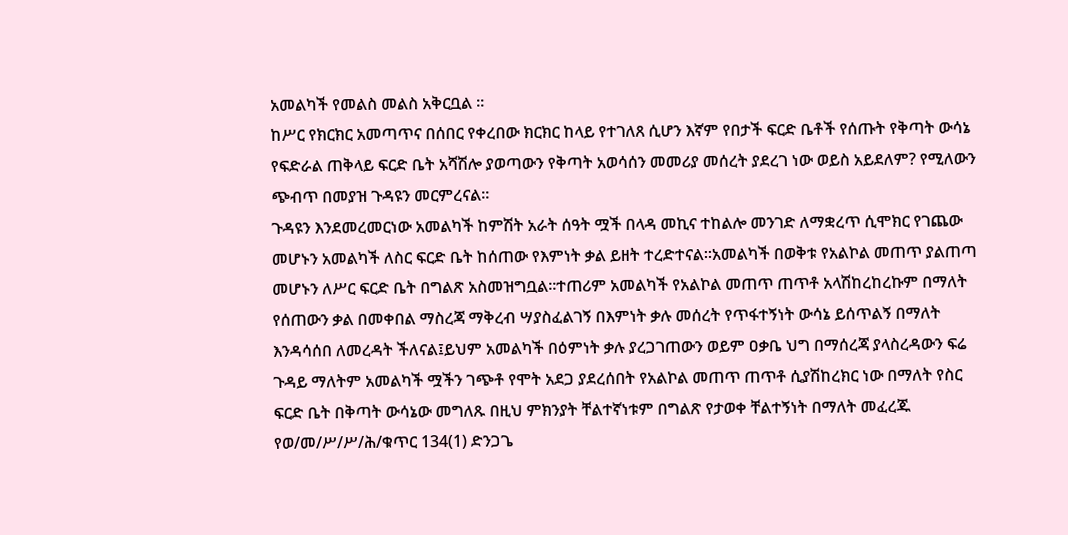አመልካች የመልስ መልስ አቅርቧል ።
ከሥር የክርክር አመጣጥና በሰበር የቀረበው ክርክር ከላይ የተገለጸ ሲሆን እኛም የበታች ፍርድ ቤቶች የሰጡት የቅጣት ውሳኔ የፍድራል ጠቅላይ ፍርድ ቤት አሻሽሎ ያወጣውን የቅጣት አወሳሰን መመሪያ መሰረት ያደረገ ነው ወይስ አይደለም? የሚለውን ጭብጥ በመያዝ ጉዳዩን መርምረናል።
ጉዳዩን እንደመረመርነው አመልካች ከምሽት አራት ሰዓት ሟች በላዳ መኪና ተከልሎ መንገድ ለማቋረጥ ሲሞክር የገጨው መሆኑን አመልካች ለስር ፍርድ ቤት ከሰጠው የእምነት ቃል ይዘት ተረድተናል።አመልካች በወቅቱ የአልኮል መጠጥ ያልጠጣ መሆኑን ለሥር ፍርድ ቤት በግልጽ አስመዝግቧል።ተጠሪም አመልካች የአልኮል መጠጥ ጠጥቶ አላሽከረከረኩም በማለት የሰጠውን ቃል በመቀበል ማስረጃ ማቅረብ ሣያስፈልገኝ በእምነት ቃሉ መሰረት የጥፋተኝነት ውሳኔ ይሰጥልኝ በማለት እንዳሳሰበ ለመረዳት ችለናል፤ይህም አመልካች በዕምነት ቃሉ ያረጋገጠውን ወይም ዐቃቤ ህግ በማሰረጃ ያላስረዳውን ፍሬ ጉዳይ ማለትም አመልካች ሟችን ገጭቶ የሞት አደጋ ያደረሰበት የአልኮል መጠጥ ጠጥቶ ሲያሽከረክር ነው በማለት የስር ፍርድ ቤት በቅጣት ውሳኔው መግለጹ በዚህ ምክንያት ቸልተኛነቱም በግልጽ የታወቀ ቸልተኝነት በማለት መፈረጁ የወ/መ/ሥ/ሥ/ሕ/ቁጥር 134(1) ድንጋጌ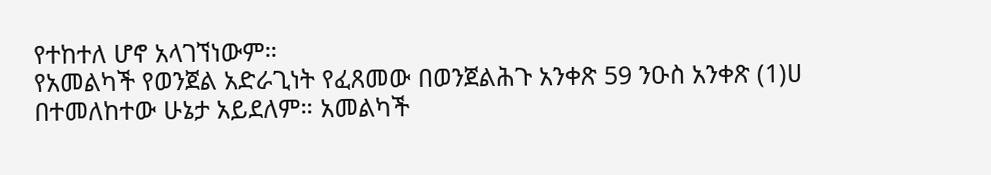የተከተለ ሆኖ አላገኘነውም።
የአመልካች የወንጀል አድራጊነት የፈጸመው በወንጀልሕጉ አንቀጽ 59 ንዑስ አንቀጽ (1)ሀ በተመለከተው ሁኔታ አይደለም። አመልካች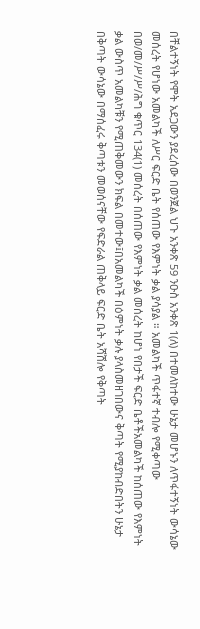በቸልተኝነት የሞት አደጋውን ያደረሰው በወንጀል ህጉ አንቀጽ 59 ንዑስ አንቀጽ 1(ለ) በተመለከተው ሁኔታ መሆኑን ለጥፋተኝነት ውሳኔው መሰረት የሆነው አመልካች ለሥር ፍርድ ቤት የሰጠው የእምነት ቃል ያሳያል ። አመልካች ጥፋተኛ ተብሎ የሚቀጣው በወ/መ/ሥ/ሥ/ሕግ ቁጥር 134(1) መሰረት በሰጠው የእምነት ቃል መሰረት ከሆነ የበታች ፍርድ ቤቶችአመልካች ከሰጠው የእምነት ቃል ውስጥ አመልካቹን የሚጠቅመውን ክፍል በመተው፤በአመልካች በዕምነት ቃሉ ያላስመዘገበውና ቅጣት የሚያከብድበትን ሁኔታ በቅጣት ውሳኔው በማሰፈሩ ቅጣቱን መወሰናቸው የፍድራል ጠቅላይ ፍርድ ቤት አሻሽሎ የቅጣት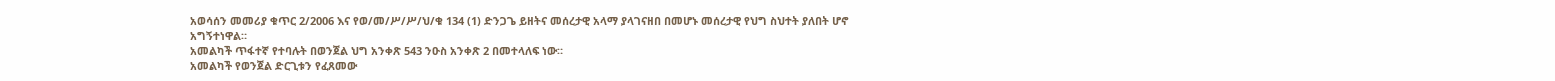አወሳሰን መመሪያ ቁጥር 2/2006 እና የወ/መ/ሥ/ሥ/ህ/ቁ 134 (1) ድንጋጌ ይዘትና መሰረታዊ አላማ ያላገናዘበ በመሆኑ መሰረታዊ የህግ ስህተት ያለበት ሆኖ አግኝተነዋል።
አመልካች ጥፋተኛ የተባሉት በወንጀል ህግ አንቀጽ 543 ንዑስ አንቀጽ 2 በመተላለፍ ነው።
አመልካች የወንጀል ድርጊቱን የፈጸመው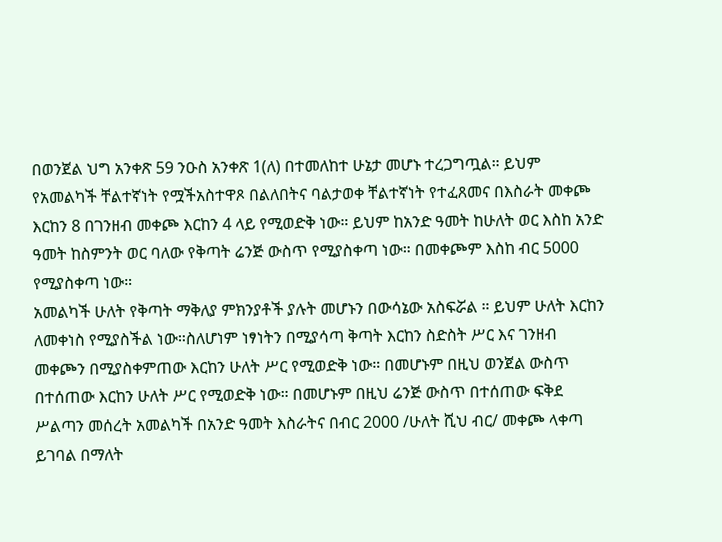በወንጀል ህግ አንቀጽ 59 ንዑስ አንቀጽ 1(ለ) በተመለከተ ሁኔታ መሆኑ ተረጋግጧል። ይህም የአመልካች ቸልተኛነት የሟችአስተዋጾ በልለበትና ባልታወቀ ቸልተኛነት የተፈጸመና በእስራት መቀጮ እርከን 8 በገንዘብ መቀጮ እርከን 4 ላይ የሚወድቅ ነው። ይህም ከአንድ ዓመት ከሁለት ወር እስከ አንድ ዓመት ከስምንት ወር ባለው የቅጣት ሬንጅ ውስጥ የሚያስቀጣ ነው። በመቀጮም እስከ ብር 5000 የሚያስቀጣ ነው።
አመልካች ሁለት የቅጣት ማቅለያ ምክንያቶች ያሉት መሆኑን በውሳኔው አስፍሯል ። ይህም ሁለት እርከን ለመቀነስ የሚያስችል ነው።ስለሆነም ነፃነትን በሚያሳጣ ቅጣት እርከን ስድስት ሥር እና ገንዘብ መቀጮን በሚያስቀምጠው እርከን ሁለት ሥር የሚወድቅ ነው። በመሆኑም በዚህ ወንጀል ውስጥ በተሰጠው እርከን ሁለት ሥር የሚወድቅ ነው። በመሆኑም በዚህ ሬንጅ ውስጥ በተሰጠው ፍቅደ ሥልጣን መሰረት አመልካች በአንድ ዓመት እስራትና በብር 2000 /ሁለት ሺህ ብር/ መቀጮ ላቀጣ ይገባል በማለት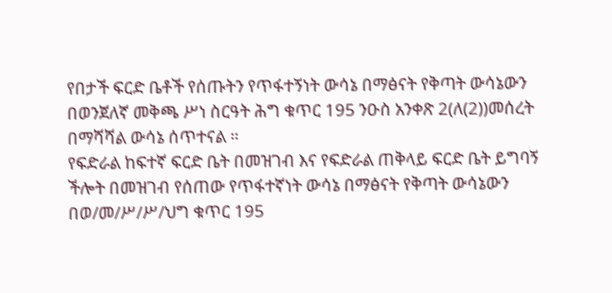የበታች ፍርድ ቤቶች የሰጡትን የጥፋተኝነት ውሳኔ በማፅናት የቅጣት ውሳኔውን በወንጀለኛ መቅጫ ሥነ ስርዓት ሕግ ቁጥር 195 ንዑስ አንቀጽ 2(ለ(2))መሰረት በማሻሻል ውሳኔ ሰጥተናል ።
የፍድራል ከፍተኛ ፍርድ ቤት በመዝገብ እና የፍድራል ጠቅላይ ፍርድ ቤት ይግባኝ ችሎት በመዝገብ የሰጠው የጥፋተኛነት ውሳኔ በማፅናት የቅጣት ውሳኔውን በወ/መ/ሥ/ሥ/ህግ ቁጥር 195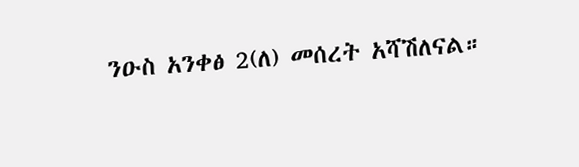ንዑስ አንቀፅ 2(ለ) መሰረት አሻሽለናል።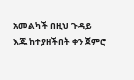አመልካች በዚህ ጉዳይ እጁ ከተያዘችበት ቀን ጀምሮ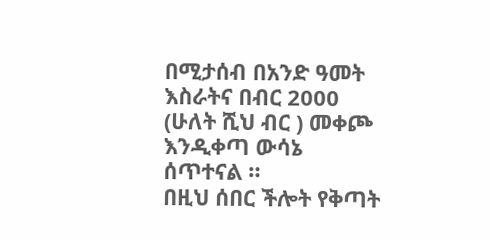በሚታሰብ በአንድ ዓመት እስራትና በብር 2000 (ሁለት ሺህ ብር ) መቀጮ እንዲቀጣ ውሳኔ ሰጥተናል ።
በዚህ ሰበር ችሎት የቅጣት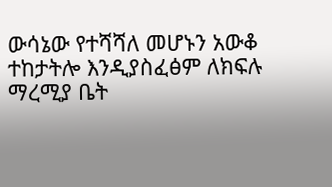ውሳኔው የተሻሻለ መሆኑን አውቆ ተከታትሎ እንዲያስፈፅም ለክፍሉ ማረሚያ ቤት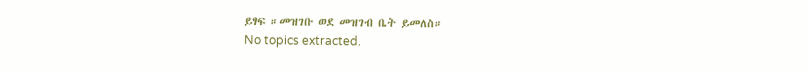ይፃፍ ።መዝገቡ ወደ መዝገብ ቤት ይመለስ።
No topics extracted.